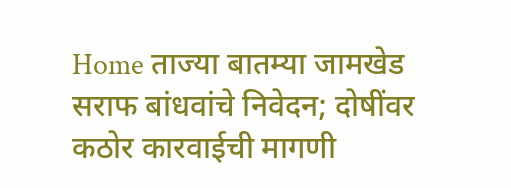Home ताज्या बातम्या जामखेड सराफ बांधवांचे निवेदन; दोषींवर कठोर कारवाईची मागणी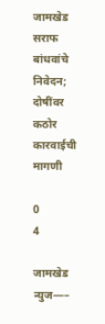जामखेड सराफ बांधवांचे निवेदन; दोषींवर कठोर कारवाईची मागणी

0
4

जामखेड न्युज—–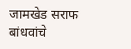जामखेड सराफ बांधवांचे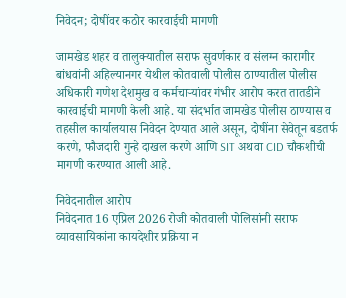निवेदन; दोषींवर कठोर कारवाईची मागणी

जामखेड शहर व तालुक्यातील सराफ सुवर्णकार व संलग्न कारागीर बांधवांनी अहिल्यानगर येथील कोतवाली पोलीस ठाण्यातील पोलीस अधिकारी गणेश देशमुख व कर्मचाऱ्यांवर गंभीर आरोप करत तातडीने कारवाईची मागणी केली आहे. या संदर्भात जामखेड पोलीस ठाण्यास व तहसील कार्यालयास निवेदन देण्यात आले असून, दोषींना सेवेतून बडतर्फ करणे, फौजदारी गुन्हे दाखल करणे आणि SIT अथवा CID चौकशीची मागणी करण्यात आली आहे.

निवेदनातील आरोप
निवेदनात 16 एप्रिल 2026 रोजी कोतवाली पोलिसांनी सराफ व्यावसायिकांना कायदेशीर प्रक्रिया न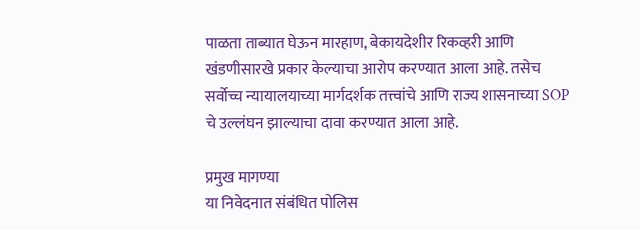पाळता ताब्यात घेऊन मारहाण, बेकायदेशीर रिकव्हरी आणि खंडणीसारखे प्रकार केल्याचा आरोप करण्यात आला आहे. तसेच सर्वोच्च न्यायालयाच्या मार्गदर्शक तत्त्वांचे आणि राज्य शासनाच्या SOP चे उल्लंघन झाल्याचा दावा करण्यात आला आहे.

प्रमुख मागण्या
या निवेदनात संबंधित पोलिस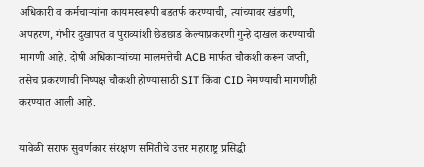अधिकारी व कर्मचाऱ्यांना कायमस्वरूपी बडतर्फ करण्याची, त्यांच्यावर खंडणी, अपहरण, गंभीर दुखापत व पुराव्यांशी छेडछाड केल्याप्रकरणी गुन्हे दाखल करण्याची मागणी आहे. दोषी अधिकाऱ्यांच्या मालमत्तेची ACB मार्फत चौकशी करून जप्ती, तसेच प्रकरणाची निष्पक्ष चौकशी होण्यासाठी SIT किंवा CID नेमण्याची मागणीही करण्यात आली आहे.

यावेळी सराफ सुवर्णकार संरक्षण समितीचे उत्तर महाराष्ट्र प्रसिद्धी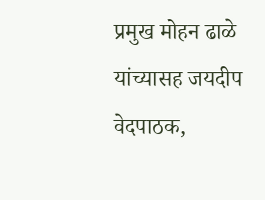प्रमुख मोहन ढाळे यांच्यासह जयदीप वेदपाठक,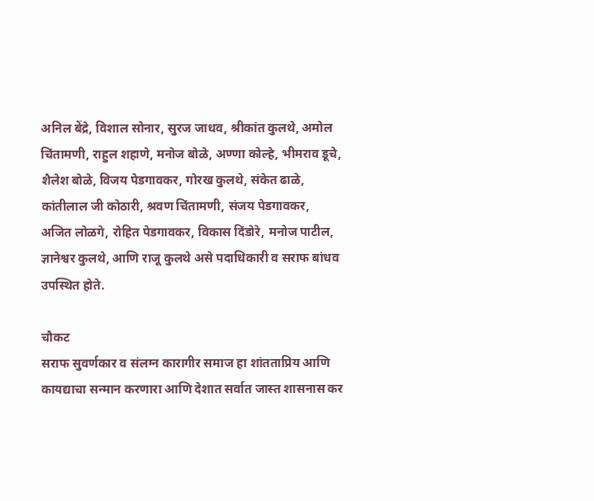अनिल बेंद्रे, विशाल सोनार, सुरज जाधव, श्रीकांत कुलथे, अमोल चिंतामणी, राहुल शहाणे, मनोज बोळे, अण्णा कोल्हे, भीमराव डूचे, शैलेश बोळे, विजय पेडगावकर, गोरख कुलथे, संकेत ढाळे, कांतीलाल जी कोठारी, श्रवण चिंतामणी, संजय पेडगावकर, अजित लोळगे, रोहित पेडगावकर, विकास दिंडोरे, मनोज पाटील, ज्ञानेश्वर कुलथे, आणि राजू कुलथे असे पदाधिकारी व सराफ बांधव उपस्थित होते.

चौकट
सराफ सुवर्णकार व संलग्न कारागीर समाज हा शांतताप्रिय आणि कायद्याचा सन्मान करणारा आणि देशात सर्वात जास्त शासनास कर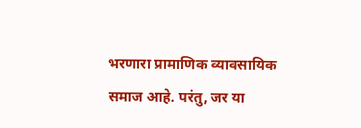भरणारा प्रामाणिक व्यावसायिक समाज आहे. परंतु, जर या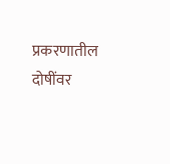प्रकरणातील दोषींवर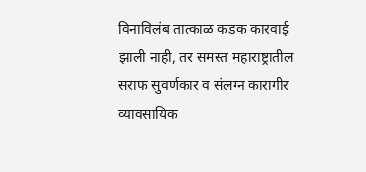विनाविलंब तात्काळ कडक कारवाई झाली नाही, तर समस्त महाराष्ट्रातील सराफ सुवर्णकार व संलग्न कारागीर व्यावसायिक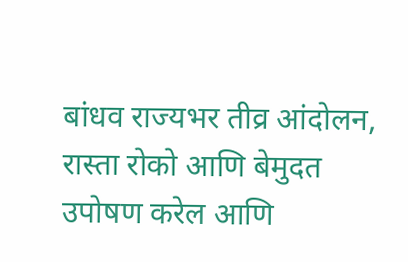बांधव राज्यभर तीव्र आंदोलन, रास्ता रोको आणि बेमुदत उपोषण करेल आणि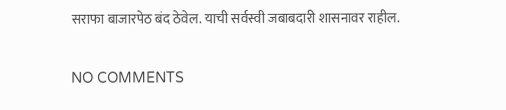सराफा बाजारपेठ बंद ठेवेल. याची सर्वस्वी जबाबदारी शासनावर राहील.

NO COMMENTS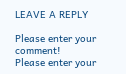LEAVE A REPLY

Please enter your comment!
Please enter your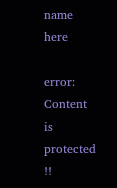name here

error: Content is protected !!